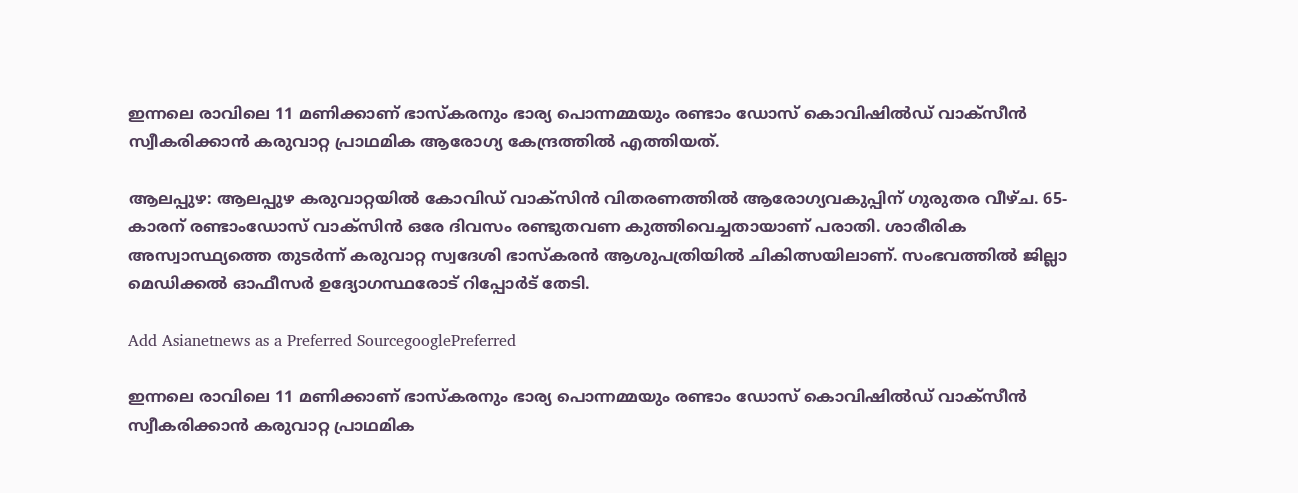ഇന്നലെ രാവിലെ 11 മണിക്കാണ് ഭാസ്കരനും ഭാര്യ പൊന്നമ്മയും രണ്ടാം ഡോസ് കൊവിഷിൽഡ് വാക്‌സീൻ സ്വീകരിക്കാൻ കരുവാറ്റ പ്രാഥമിക ആരോഗ്യ കേന്ദ്രത്തിൽ എത്തിയത്.

ആലപ്പുഴ: ആലപ്പുഴ കരുവാറ്റയിൽ കോവിഡ് വാക്‌സിൻ വിതരണത്തിൽ ആരോഗ്യവകുപ്പിന് ഗുരുതര വീഴ്ച. 65-കാരന് രണ്ടാംഡോസ് വാക്‌സിൻ ഒരേ ദിവസം രണ്ടുതവണ കുത്തിവെച്ചതായാണ് പരാതി. ശാരീരിക അസ്വാസ്ഥ്യത്തെ തുടർന്ന് കരുവാറ്റ സ്വദേശി ഭാസ്‌കരൻ ആശുപത്രിയിൽ ചികിത്സയിലാണ്. സംഭവത്തിൽ ജില്ലാ മെഡിക്കൽ ഓഫീസർ ഉദ്യോഗസ്ഥരോട് റിപ്പോർട് തേടി.

Add Asianetnews as a Preferred SourcegooglePreferred

ഇന്നലെ രാവിലെ 11 മണിക്കാണ് ഭാസ്കരനും ഭാര്യ പൊന്നമ്മയും രണ്ടാം ഡോസ് കൊവിഷിൽഡ് വാക്‌സീൻ സ്വീകരിക്കാൻ കരുവാറ്റ പ്രാഥമിക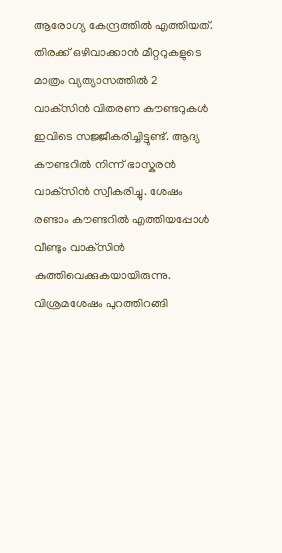ആരോഗ്യ കേന്ദ്രത്തിൽ എത്തിയത്. തിരക്ക് ഒഴിവാക്കാൻ മീറ്ററുകളുടെ മാത്രം വ്യത്യാസത്തിൽ 2 വാക്‌സിൻ വിതരണ കൗണ്ടറുകൾ ഇവിടെ സജ്ജീകരിച്ചിട്ടുണ്ട്. ആദ്യ കൗണ്ടറിൽ നിന്ന് ഭാസ്കരൻ വാക്‌സിൻ സ്വീകരിച്ചു. ശേഷം രണ്ടാം കൗണ്ടറിൽ എത്തിയപ്പോൾ വീണ്ടും വാക്‌സിൻ കുത്തിവെക്കുകയായിരുന്നു. വിശ്രമശേഷം പുറത്തിറങ്ങി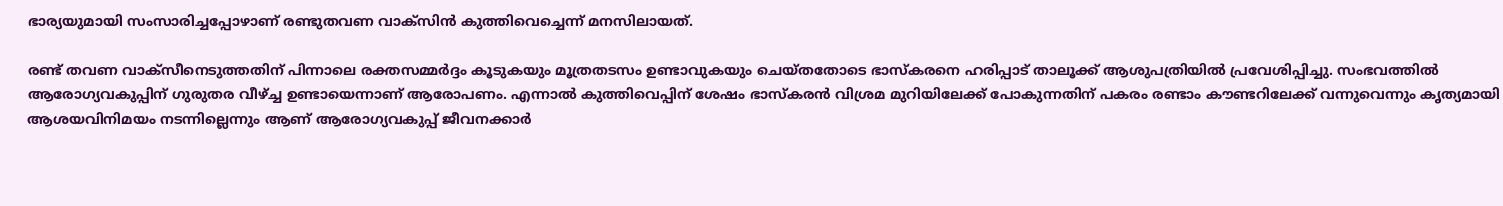ഭാര്യയുമായി സംസാരിച്ചപ്പോഴാണ് രണ്ടുതവണ വാക്‌സിൻ കുത്തിവെച്ചെന്ന് മനസിലായത്.

രണ്ട് തവണ വാക്സീനെടുത്തതിന് പിന്നാലെ രക്തസമ്മർദ്ദം കൂടുകയും മൂത്രതടസം ഉണ്ടാവുകയും ചെയ്തതോടെ ഭാസ്കരനെ ഹരിപ്പാട് താലൂക്ക് ആശുപത്രിയിൽ പ്രവേശിപ്പിച്ചു. സംഭവത്തിൽ ആരോഗ്യവകുപ്പിന് ഗുരുതര വീഴ്ച്ച ഉണ്ടായെന്നാണ് ആരോപണം. എന്നാൽ കുത്തിവെപ്പിന് ശേഷം ഭാസ്കരൻ വിശ്രമ മുറിയിലേക്ക് പോകുന്നതിന് പകരം രണ്ടാം കൗണ്ടറിലേക്ക് വന്നുവെന്നും കൃത്യമായി ആശയവിനിമയം നടന്നില്ലെന്നും ആണ് ആരോഗ്യവകുപ്പ് ജീവനക്കാർ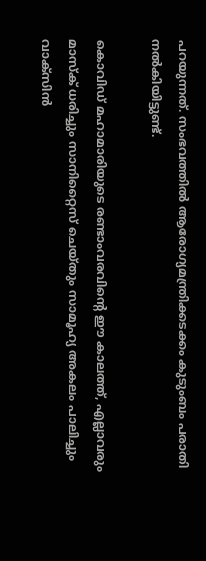പറയുന്നത്. സംഭവത്തിൽ ആരോഗ്യമന്ത്രിക്കടക്കം കുടുംബം പരാതി നൽകിയിട്ടുണ്ട്.

കൊവിഡ് മഹാമാരിയുടെ രണ്ടാംവരവിന്റെ ഈ കാലത്ത്, എല്ലാവരും മാസ്‌ക് ധരിച്ചും സാനിറ്റൈസ് ചെയ്തും സാമൂഹ്യ അകലം പാലിച്ചും വാക്സിന്‍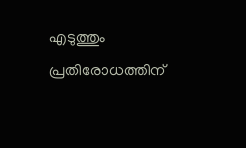എടുത്തും പ്രതിരോധത്തിന്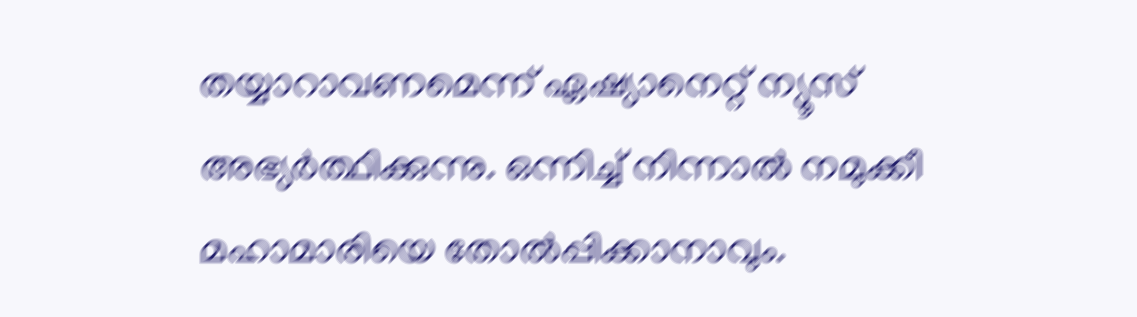തയ്യാറാവണമെന്ന് ഏഷ്യാനെറ്റ് ന്യൂസ് അഭ്യര്‍ത്ഥിക്കുന്നു. ഒന്നിച്ച് നിന്നാല്‍ നമുക്കീ മഹാമാരിയെ തോല്‍പ്പിക്കാനാവും.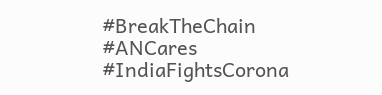#BreakTheChain #ANCares #IndiaFightsCorona